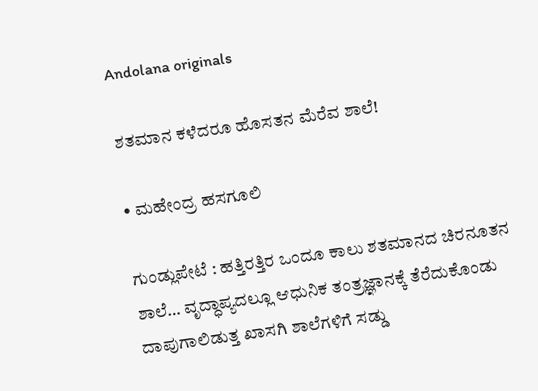Andolana originals

ಶತಮಾನ ಕಳೆದರೂ ಹೊಸತನ ಮೆರೆವ ಶಾಲೆ!

• ಮಹೇಂದ್ರ ಹಸಗೂಲಿ

ಗುಂಡ್ಲುಪೇಟೆ : ಹತ್ತಿರತ್ತಿರ ಒಂದೂ ಕಾಲು ಶತಮಾನದ ಚಿರನೂತನ ಶಾಲೆ… ವೃದ್ಧಾಪ್ಯದಲ್ಲೂ ಆಧುನಿಕ ತಂತ್ರಜ್ಞಾನಕ್ಕೆ ತೆರೆದುಕೊಂಡು ದಾಪುಗಾಲಿಡುತ್ತ ಖಾಸಗಿ ಶಾಲೆಗಳಿಗೆ ಸಡ್ಡು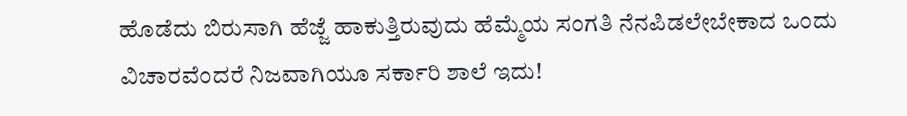ಹೊಡೆದು ಬಿರುಸಾಗಿ ಹೆಜ್ಜೆ ಹಾಕುತ್ತಿರುವುದು ಹೆಮ್ಮೆಯ ಸಂಗತಿ ನೆನಪಿಡಲೇಬೇಕಾದ ಒಂದು ವಿಚಾರವೆಂದರೆ ನಿಜವಾಗಿಯೂ ಸರ್ಕಾರಿ ಶಾಲೆ ಇದು!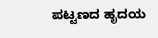ಪಟ್ಟಣದ ಹೃದಯ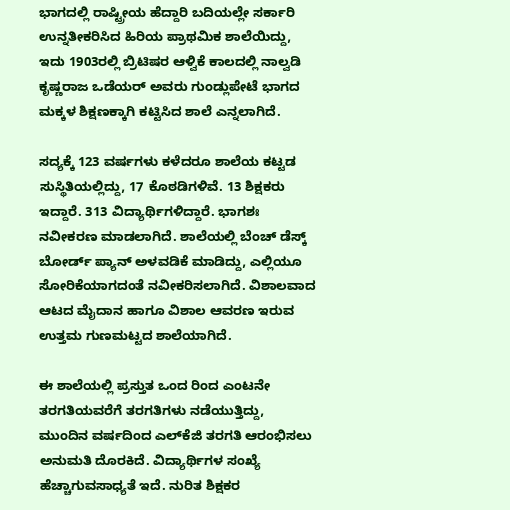ಭಾಗದಲ್ಲಿ ರಾಷ್ಟ್ರೀಯ ಹೆದ್ದಾರಿ ಬದಿಯಲ್ಲೇ ಸರ್ಕಾರಿ ಉನ್ನತೀಕರಿಸಿದ ಹಿರಿಯ ಪ್ರಾಥಮಿಕ ಶಾಲೆಯಿದ್ದು, ಇದು 1903ರಲ್ಲಿ ಬ್ರಿಟಿಷರ ಆಳ್ವಿಕೆ ಕಾಲದಲ್ಲಿ ನಾಲ್ವಡಿ ಕೃಷ್ಣರಾಜ ಒಡೆಯರ್ ಅವರು ಗುಂಡ್ಲುಪೇಟೆ ಭಾಗದ ಮಕ್ಕಳ ಶಿಕ್ಷಣಕ್ಕಾಗಿ ಕಟ್ಟಿಸಿದ ಶಾಲೆ ಎನ್ನಲಾಗಿದೆ.

ಸದ್ಯಕ್ಕೆ 123 ವರ್ಷಗಳು ಕಳೆದರೂ ಶಾಲೆಯ ಕಟ್ಟಡ ಸುಸ್ಥಿತಿಯಲ್ಲಿದ್ದು, 17 ಕೊಠಡಿಗಳಿವೆ. 13 ಶಿಕ್ಷಕರು ಇದ್ದಾರೆ. 313 ವಿದ್ಯಾರ್ಥಿಗಳಿದ್ದಾರೆ. ಭಾಗಶಃ ನವೀಕರಣ ಮಾಡಲಾಗಿದೆ. ಶಾಲೆಯಲ್ಲಿ ಬೆಂಚ್ ಡೆಸ್ಕ್ ಬೋರ್ಡ್ ಪ್ಯಾನ್ ಅಳವಡಿಕೆ ಮಾಡಿದ್ದು, ಎಲ್ಲಿಯೂ ಸೋರಿಕೆಯಾಗದಂತೆ ನವೀಕರಿಸಲಾಗಿದೆ. ವಿಶಾಲವಾದ ಆಟದ ಮೈದಾನ ಹಾಗೂ ವಿಶಾಲ ಆವರಣ ಇರುವ ಉತ್ತಮ ಗುಣಮಟ್ಟದ ಶಾಲೆಯಾಗಿದೆ.

ಈ ಶಾಲೆಯಲ್ಲಿ ಪ್ರಸ್ತುತ ಒಂದ ರಿಂದ ಎಂಟನೇ ತರಗತಿಯವರೆಗೆ ತರಗತಿಗಳು ನಡೆಯುತ್ತಿದ್ದು, ಮುಂದಿನ ವರ್ಷದಿಂದ ಎಲ್‌ಕೆಜಿ ತರಗತಿ ಆರಂಭಿಸಲು ಅನುಮತಿ ದೊರಕಿದೆ. ವಿದ್ಯಾರ್ಥಿಗಳ ಸಂಖ್ಯೆ ಹೆಚ್ಚಾಗುವಸಾಧ್ಯತೆ ಇದೆ. ನುರಿತ ಶಿಕ್ಷಕರ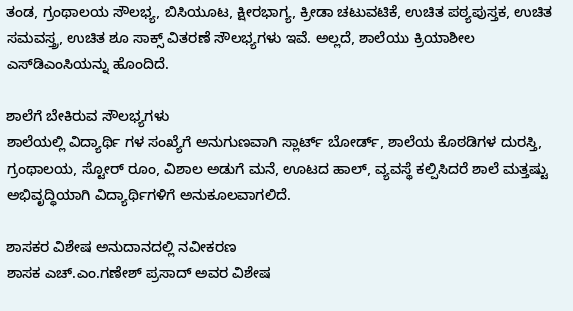ತಂಡ, ಗ್ರಂಥಾಲಯ ಸೌಲಭ್ಯ, ಬಿಸಿಯೂಟ, ಕ್ಷೀರಭಾಗ್ಯ, ಕ್ರೀಡಾ ಚಟುವಟಿಕೆ, ಉಚಿತ ಪಠ್ಯಪುಸ್ತಕ, ಉಚಿತ ಸಮವಸ್ತ್ರ, ಉಚಿತ ಶೂ ಸಾಕ್ಸ್ ವಿತರಣೆ ಸೌಲಭ್ಯಗಳು ಇವೆ. ಅಲ್ಲದೆ, ಶಾಲೆಯು ಕ್ರಿಯಾಶೀಲ ಎಸ್‌ಡಿಎಂಸಿಯನ್ನು ಹೊಂದಿದೆ.

ಶಾಲೆಗೆ ಬೇಕಿರುವ ಸೌಲಭ್ಯಗಳು
ಶಾಲೆಯಲ್ಲಿ ವಿದ್ಯಾರ್ಥಿ ಗಳ ಸಂಖ್ಯೆಗೆ ಅನುಗುಣವಾಗಿ ಸ್ಲಾರ್ಟ್ ಬೋರ್ಡ್, ಶಾಲೆಯ ಕೊಠಡಿಗಳ ದುರಸ್ತಿ, ಗ್ರಂಥಾಲಯ, ಸ್ಟೋರ್ ರೂಂ, ವಿಶಾಲ ಅಡುಗೆ ಮನೆ, ಊಟದ ಹಾಲ್, ವ್ಯವಸ್ಥೆ ಕಲ್ಪಿಸಿದರೆ ಶಾಲೆ ಮತ್ತಷ್ಟು ಅಭಿವೃದ್ಧಿಯಾಗಿ ವಿದ್ಯಾರ್ಥಿಗಳಿಗೆ ಅನುಕೂಲವಾಗಲಿದೆ.

ಶಾಸಕರ ವಿಶೇಷ ಅನುದಾನದಲ್ಲಿ ನವೀಕರಣ
ಶಾಸಕ ಎಚ್.ಎಂ.ಗಣೇಶ್ ಪ್ರಸಾದ್ ಅವರ ವಿಶೇಷ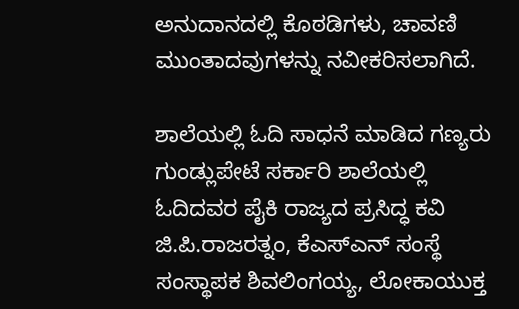ಅನುದಾನದಲ್ಲಿ ಕೊಠಡಿಗಳು, ಚಾವಣಿ ಮುಂತಾದವುಗಳನ್ನು ನವೀಕರಿಸಲಾಗಿದೆ.

ಶಾಲೆಯಲ್ಲಿ ಓದಿ ಸಾಧನೆ ಮಾಡಿದ ಗಣ್ಯರು
ಗುಂಡ್ಲುಪೇಟೆ ಸರ್ಕಾರಿ ಶಾಲೆಯಲ್ಲಿ ಓದಿದವರ ಪೈಕಿ ರಾಜ್ಯದ ಪ್ರಸಿದ್ಧ ಕವಿ ಜಿ.ಪಿ.ರಾಜರತ್ನಂ, ಕೆಎಸ್ಎನ್ ಸಂಸ್ಥೆ ಸಂಸ್ಥಾಪಕ ಶಿವಲಿಂಗಯ್ಯ, ಲೋಕಾಯುಕ್ತ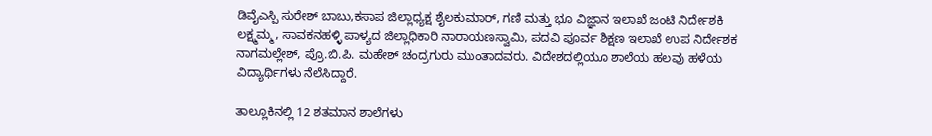ಡಿವೈಎಸ್ಪಿ ಸುರೇಶ್ ಬಾಬು,ಕಸಾಪ ಜಿಲ್ಲಾಧ್ಯಕ್ಷ ಶೈಲಕುಮಾರ್, ಗಣಿ ಮತ್ತು ಭೂ ವಿಜ್ಞಾನ ಇಲಾಖೆ ಜಂಟಿ ನಿರ್ದೇಶಕಿ ಲಕ್ಷ್ಮಮ್ಮ, ಸಾವಕನಹಳ್ಳಿ ಪಾಳ್ಯದ ಜಿಲ್ಲಾಧಿಕಾರಿ ನಾರಾಯಣಸ್ವಾಮಿ, ಪದವಿ ಪೂರ್ವ ಶಿಕ್ಷಣ ಇಲಾಖೆ ಉಪ ನಿರ್ದೇಶಕ ನಾಗಮಲ್ಲೇಶ್, ಪ್ರೊ.ಬಿ.ಪಿ. ಮಹೇಶ್ ಚಂದ್ರಗುರು ಮುಂತಾದವರು. ವಿದೇಶದಲ್ಲಿಯೂ ಶಾಲೆಯ ಹಲವು ಹಳೆಯ ವಿದ್ಯಾರ್ಥಿಗಳು ನೆಲೆಸಿದ್ದಾರೆ.

ತಾಲ್ಲೂಕಿನಲ್ಲಿ 12 ಶತಮಾನ ಶಾಲೆಗಳು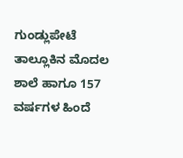ಗುಂಡ್ಲುಪೇಟೆ ತಾಲ್ಲೂಕಿನ ಮೊದಲ ಶಾಲೆ ಹಾಗೂ 157 ವರ್ಷಗಳ ಹಿಂದೆ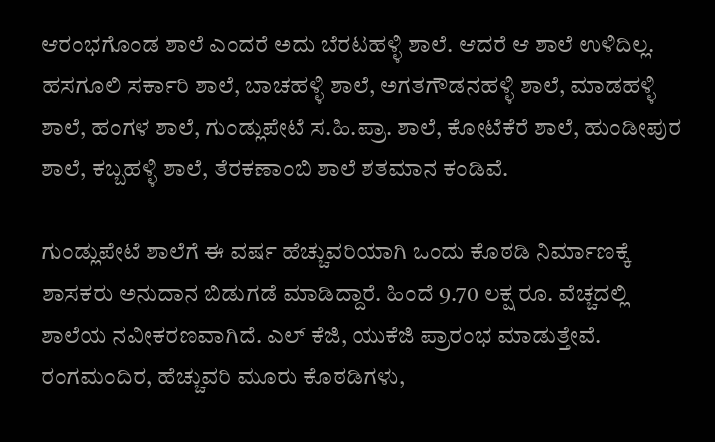ಆರಂಭಗೊಂಡ ಶಾಲೆ ಎಂದರೆ ಅದು ಬೆರಟಹಳ್ಳಿ ಶಾಲೆ. ಆದರೆ ಆ ಶಾಲೆ ಉಳಿದಿಲ್ಲ. ಹಸಗೂಲಿ ಸರ್ಕಾರಿ ಶಾಲೆ, ಬಾಚಹಳ್ಳಿ ಶಾಲೆ, ಅಗತಗೌಡನಹಳ್ಳಿ ಶಾಲೆ, ಮಾಡಹಳ್ಳಿ ಶಾಲೆ, ಹಂಗಳ ಶಾಲೆ, ಗುಂಡ್ಲುಪೇಟೆ ಸ.ಹಿ.ಪ್ರಾ. ಶಾಲೆ, ಕೋಟೆಕೆರೆ ಶಾಲೆ, ಹುಂಡೀಪುರ ಶಾಲೆ, ಕಬ್ಬಹಳ್ಳಿ ಶಾಲೆ, ತೆರಕಣಾಂಬಿ ಶಾಲೆ ಶತಮಾನ ಕಂಡಿವೆ.

ಗುಂಡ್ಲುಪೇಟೆ ಶಾಲೆಗೆ ಈ ವರ್ಷ ಹೆಚ್ಚುವರಿಯಾಗಿ ಒಂದು ಕೊಠಡಿ ನಿರ್ಮಾಣಕ್ಕೆ ಶಾಸಕರು ಅನುದಾನ ಬಿಡುಗಡೆ ಮಾಡಿದ್ದಾರೆ. ಹಿಂದೆ 9.70 ಲಕ್ಷ ರೂ. ವೆಚ್ಚದಲ್ಲಿ ಶಾಲೆಯ ನವೀಕರಣವಾಗಿದೆ. ಎಲ್‌ ಕೆಜಿ, ಯುಕೆಜಿ ಪ್ರಾರಂಭ ಮಾಡುತ್ತೇವೆ. ರಂಗಮಂದಿರ, ಹೆಚ್ಚುವರಿ ಮೂರು ಕೊಠಡಿಗಳು,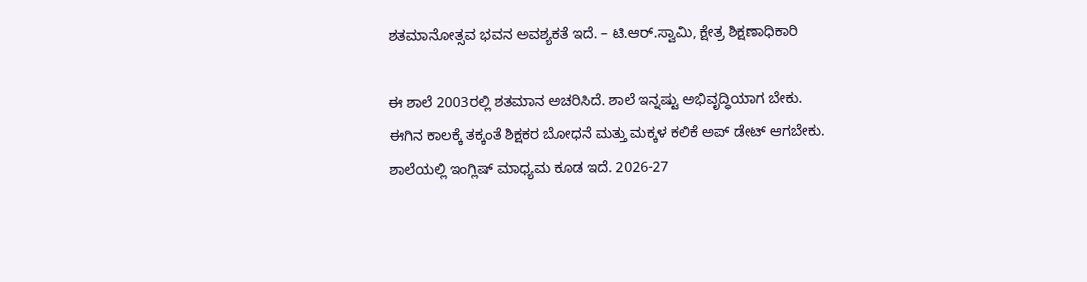ಶತಮಾನೋತ್ಸವ ಭವನ ಅವಶ್ಯಕತೆ ಇದೆ. – ಟಿ.ಆರ್.ಸ್ವಾಮಿ, ಕ್ಷೇತ್ರ ಶಿಕ್ಷಣಾಧಿಕಾರಿ

ಈ ಶಾಲೆ 2003ರಲ್ಲಿ ಶತಮಾನ ಅಚರಿಸಿದೆ. ಶಾಲೆ ಇನ್ನಷ್ಟು ಅಭಿವೃದ್ಧಿಯಾಗ ಬೇಕು. ಈಗಿನ ಕಾಲಕ್ಕೆ ತಕ್ಕಂತೆ ಶಿಕ್ಷಕರ ಬೋಧನೆ ಮತ್ತು ಮಕ್ಕಳ ಕಲಿಕೆ ಅಪ್ ಡೇಟ್ ಆಗಬೇಕು. ಶಾಲೆಯಲ್ಲಿ ಇಂಗ್ಲಿಷ್ ಮಾಧ್ಯಮ ಕೂಡ ಇದೆ. 2026-27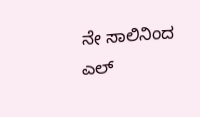ನೇ ಸಾಲಿನಿಂದ ಎಲ್‌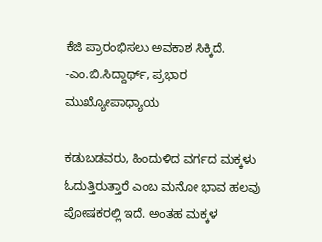ಕೆಜಿ ಪ್ರಾರಂಭಿಸಲು ಅವಕಾಶ ಸಿಕ್ಕಿದೆ. -ಎಂ.ಬಿ.ಸಿದ್ದಾರ್ಥ್, ಪ್ರಭಾರ ಮುಖ್ಯೋಪಾಧ್ಯಾಯ

ಕಡುಬಡವರು, ಹಿಂದುಳಿದ ವರ್ಗದ ಮಕ್ಕಳು ಓದುತ್ತಿರುತ್ತಾರೆ ಎಂಬ ಮನೋ ಭಾವ ಹಲವು ಪೋಷಕರಲ್ಲಿ ಇದೆ. ಅಂತಹ ಮಕ್ಕಳ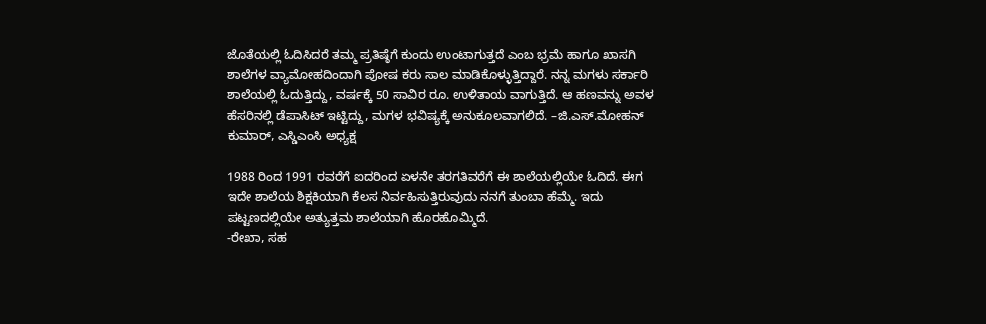ಜೊತೆಯಲ್ಲಿ ಓದಿಸಿದರೆ ತಮ್ಮ ಪ್ರತಿಷ್ಠೆಗೆ ಕುಂದು ಉಂಟಾಗುತ್ತದೆ ಎಂಬ ಭ್ರಮೆ ಹಾಗೂ ಖಾಸಗಿ ಶಾಲೆಗಳ ವ್ಯಾಮೋಹದಿಂದಾಗಿ ಪೋಷ ಕರು ಸಾಲ ಮಾಡಿಕೊಳ್ಳುತ್ತಿದ್ದಾರೆ. ನನ್ನ ಮಗಳು ಸರ್ಕಾರಿ ಶಾಲೆಯಲ್ಲಿ ಓದುತ್ತಿದ್ದು, ವರ್ಷಕ್ಕೆ 50 ಸಾವಿರ ರೂ. ಉಳಿತಾಯ ವಾಗುತ್ತಿದೆ. ಆ ಹಣವನ್ನು ಅವಳ ಹೆಸರಿನಲ್ಲಿ ಡೆಪಾಸಿಟ್ ಇಟ್ಟಿದ್ದು, ಮಗಳ ಭವಿಷ್ಯಕ್ಕೆ ಅನುಕೂಲವಾಗಲಿದೆ. –ಜಿ.ಎಸ್.ಮೋಹನ್ ಕುಮಾರ್, ಎಸ್ಡಿಎಂಸಿ ಅಧ್ಯಕ್ಷ

1988 ರಿಂದ 1991 ರವರೆಗೆ ಐದರಿಂದ ಏಳನೇ ತರಗತಿವರೆಗೆ ಈ ಶಾಲೆಯಲ್ಲಿಯೇ ಓದಿದೆ. ಈಗ ಇದೇ ಶಾಲೆಯ ಶಿಕ್ಷಕಿಯಾಗಿ ಕೆಲಸ ನಿರ್ವಹಿಸುತ್ತಿರುವುದು ನನಗೆ ತುಂಬಾ ಹೆಮ್ಮೆ. ಇದು ಪಟ್ಟಣದಲ್ಲಿಯೇ ಅತ್ಯುತ್ತಮ ಶಾಲೆಯಾಗಿ ಹೊರಹೊಮ್ಮಿದೆ.
-ರೇಖಾ, ಸಹ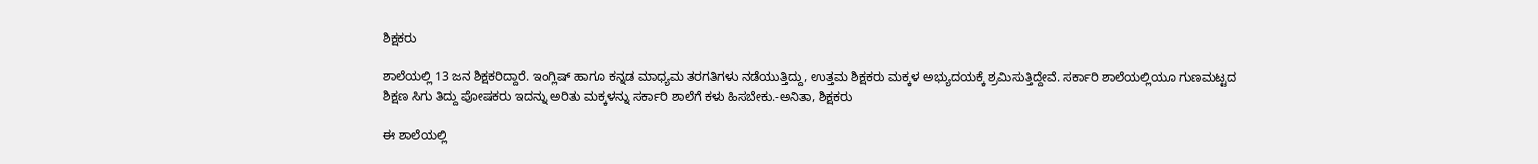ಶಿಕ್ಷಕರು

ಶಾಲೆಯಲ್ಲಿ 13 ಜನ ಶಿಕ್ಷಕರಿದ್ದಾರೆ. ಇಂಗ್ಲಿಷ್ ಹಾಗೂ ಕನ್ನಡ ಮಾಧ್ಯಮ ತರಗತಿಗಳು ನಡೆಯುತ್ತಿದ್ದು, ಉತ್ತಮ ಶಿಕ್ಷಕರು ಮಕ್ಕಳ ಅಭ್ಯುದಯಕ್ಕೆ ಶ್ರಮಿಸುತ್ತಿದ್ದೇವೆ. ಸರ್ಕಾರಿ ಶಾಲೆಯಲ್ಲಿಯೂ ಗುಣಮಟ್ಟದ ಶಿಕ್ಷಣ ಸಿಗು ತಿದ್ದು ಪೋಷಕರು ಇದನ್ನು ಅರಿತು ಮಕ್ಕಳನ್ನು ಸರ್ಕಾರಿ ಶಾಲೆಗೆ ಕಳು ಹಿಸಬೇಕು.-ಅನಿತಾ, ಶಿಕ್ಷಕರು

ಈ ಶಾಲೆಯಲ್ಲಿ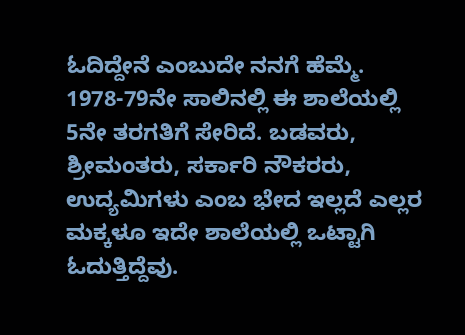ಓದಿದ್ದೇನೆ ಎಂಬುದೇ ನನಗೆ ಹೆಮ್ಮೆ. 1978-79ನೇ ಸಾಲಿನಲ್ಲಿ ಈ ಶಾಲೆಯಲ್ಲಿ 5ನೇ ತರಗತಿಗೆ ಸೇರಿದೆ. ಬಡವರು, ಶ್ರೀಮಂತರು, ಸರ್ಕಾರಿ ನೌಕರರು, ಉದ್ಯಮಿಗಳು ಎಂಬ ಭೇದ ಇಲ್ಲದೆ ಎಲ್ಲರ ಮಕ್ಕಳೂ ಇದೇ ಶಾಲೆಯಲ್ಲಿ ಒಟ್ಟಾಗಿ ಓದುತ್ತಿದ್ದೆವು.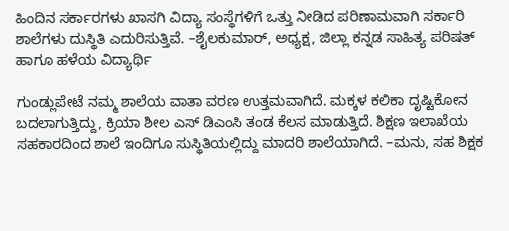ಹಿಂದಿನ ಸರ್ಕಾರಗಳು ಖಾಸಗಿ ವಿದ್ಯಾ ಸಂಸ್ಥೆಗಳಿಗೆ ಒತ್ತು ನೀಡಿದ ಪರಿಣಾಮವಾಗಿ ಸರ್ಕಾರಿ ಶಾಲೆಗಳು ದುಸ್ಥಿತಿ ಎದುರಿಸುತ್ತಿವೆ. –ಶೈಲಕುಮಾರ್, ಅಧ್ಯಕ್ಷ, ಜಿಲ್ಲಾ ಕನ್ನಡ ಸಾಹಿತ್ಯ ಪರಿಷತ್ ಹಾಗೂ ಹಳೆಯ ವಿದ್ಯಾರ್ಥಿ

ಗುಂಡ್ಲುಪೇಟೆ ನಮ್ಮ ಶಾಲೆಯ ವಾತಾ ವರಣ ಉತ್ತಮವಾಗಿದೆ. ಮಕ್ಕಳ ಕಲಿಕಾ ದೃಷ್ಟಿಕೋನ ಬದಲಾಗುತ್ತಿದ್ದು, ಕ್ರಿಯಾ ಶೀಲ ಎಸ್‌ ಡಿಎಂಸಿ ತಂಡ ಕೆಲಸ ಮಾಡುತ್ತಿದೆ. ಶಿಕ್ಷಣ ಇಲಾಖೆಯ ಸಹಕಾರದಿಂದ ಶಾಲೆ ಇಂದಿಗೂ ಸುಸ್ಥಿತಿಯಲ್ಲಿದ್ದು ಮಾದರಿ ಶಾಲೆಯಾಗಿದೆ. –ಮನು, ಸಹ ಶಿಕ್ಷಕ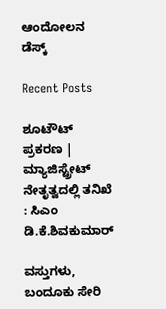ಆಂದೋಲನ ಡೆಸ್ಕ್

Recent Posts

ಶೂಟೌಟ್ ಪ್ರಕರಣ | ಮ್ಯಾಜಿಸ್ಟ್ರೇಟ್ ನೇತೃತ್ವದಲ್ಲಿ ತನಿಖೆ : ಸಿಎಂ ಡಿ.ಕೆ.ಶಿವಕುಮಾರ್

ವಸ್ತುಗಳು, ಬಂದೂಕು ಸೇರಿ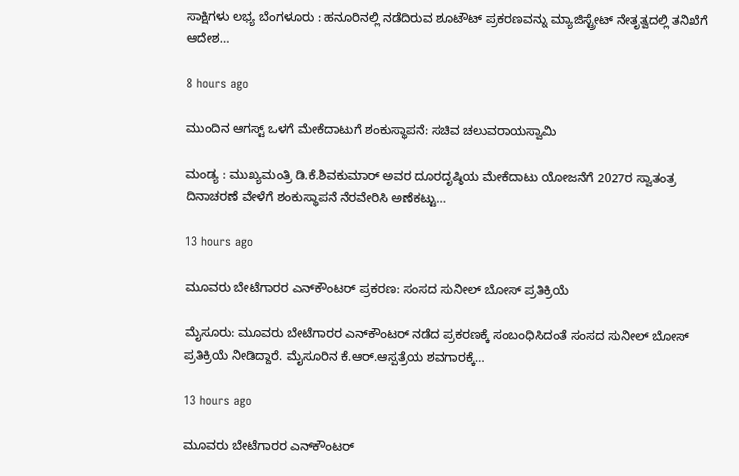ಸಾಕ್ಷಿಗಳು ಲಭ್ಯ ಬೆಂಗಳೂರು : ಹನೂರಿನಲ್ಲಿ ನಡೆದಿರುವ ಶೂಟೌಟ್ ಪ್ರಕರಣವನ್ನು ಮ್ಯಾಜಿಸ್ಟ್ರೇಟ್ ನೇತೃತ್ವದಲ್ಲಿ ತನಿಖೆಗೆ ಆದೇಶ…

8 hours ago

ಮುಂದಿನ ಆಗಸ್ಟ್‌ ಒಳಗೆ ಮೇಕೆದಾಟುಗೆ ಶಂಕುಸ್ಥಾಪನೆ: ಸಚಿವ ಚಲುವರಾಯಸ್ವಾಮಿ

ಮಂಡ್ಯ : ಮುಖ್ಯಮಂತ್ರಿ ಡಿ.ಕೆ.ಶಿವಕುಮಾರ್ ಅವರ ದೂರದೃಷ್ಠಿಯ ಮೇಕೆದಾಟು ಯೋಜನೆಗೆ 2027ರ ಸ್ವಾತಂತ್ರ ದಿನಾಚರಣೆ ವೇಳೆಗೆ ಶಂಕುಸ್ಥಾಪನೆ ನೆರವೇರಿಸಿ ಅಣೆಕಟ್ಟು…

13 hours ago

ಮೂವರು ಬೇಟೆಗಾರರ ಎನ್‌ಕೌಂಟರ್‌ ಪ್ರಕರಣ: ಸಂಸದ ಸುನೀಲ್‌ ಬೋಸ್‌ ಪ್ರತಿಕ್ರಿಯೆ

ಮೈಸೂರು: ಮೂವರು ಬೇಟೆಗಾರರ ಎನ್‌ಕೌಂಟರ್‌ ನಡೆದ ಪ್ರಕರಣಕ್ಕೆ ಸಂಬಂಧಿಸಿದಂತೆ ಸಂಸದ ಸುನೀಲ್‌ ಬೋಸ್‌ ಪ್ರತಿಕ್ರಿಯೆ ನೀಡಿದ್ದಾರೆ. ಮೈಸೂರಿನ ಕೆ.ಆರ್.ಆಸ್ಪತ್ರೆಯ ಶವಗಾರಕ್ಕೆ…

13 hours ago

ಮೂವರು ಬೇಟೆಗಾರರ ಎನ್‌ಕೌಂಟರ್‌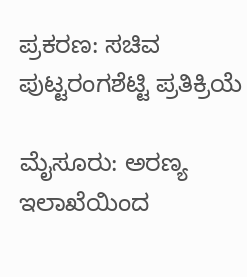ಪ್ರಕರಣ: ಸಚಿವ ಪುಟ್ಟರಂಗಶೆಟ್ಟಿ ಪ್ರತಿಕ್ರಿಯೆ

ಮೈಸೂರು: ಅರಣ್ಯ ಇಲಾಖೆಯಿಂದ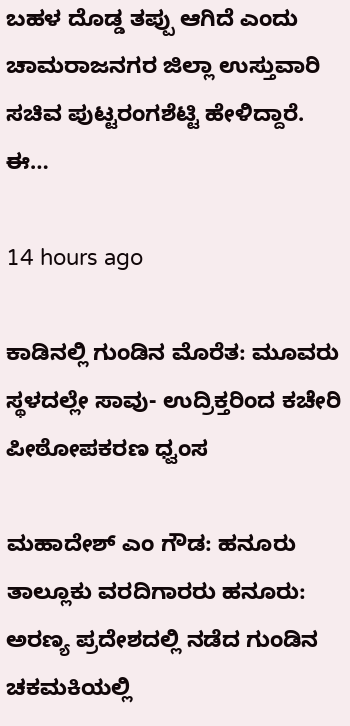ಬಹಳ ದೊಡ್ಡ ತಪ್ಪು ಆಗಿದೆ ಎಂದು ಚಾಮರಾಜನಗರ ಜಿಲ್ಲಾ ಉಸ್ತುವಾರಿ ಸಚಿವ ಪುಟ್ಟರಂಗಶೆಟ್ಟಿ ಹೇಳಿದ್ದಾರೆ. ಈ…

14 hours ago

ಕಾಡಿನಲ್ಲಿ ಗುಂಡಿನ ಮೊರೆತ: ಮೂವರು ಸ್ಥಳದಲ್ಲೇ ಸಾವು- ಉದ್ರಿಕ್ತರಿಂದ ಕಚೇರಿ ಪೀಠೋಪಕರಣ ಧ್ವಂಸ

ಮಹಾದೇಶ್‌ ಎಂ ಗೌಡ: ಹನೂರು ತಾಲ್ಲೂಕು ವರದಿಗಾರರು ಹನೂರು: ಅರಣ್ಯ ಪ್ರದೇಶದಲ್ಲಿ ನಡೆದ ಗುಂಡಿನ ಚಕಮಕಿಯಲ್ಲಿ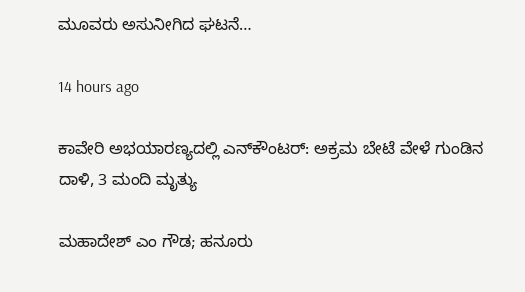ಮೂವರು ಅಸುನೀಗಿದ ಘಟನೆ…

14 hours ago

ಕಾವೇರಿ ಅಭಯಾರಣ್ಯದಲ್ಲಿ ಎನ್‌ಕೌಂಟರ್: ಅಕ್ರಮ ಬೇಟೆ ವೇಳೆ ಗುಂಡಿನ ದಾಳಿ, 3 ಮಂದಿ ಮೃತ್ಯು

ಮಹಾದೇಶ್‌ ಎಂ ಗೌಡ; ಹನೂರು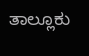ತಾಲ್ಲೂಕು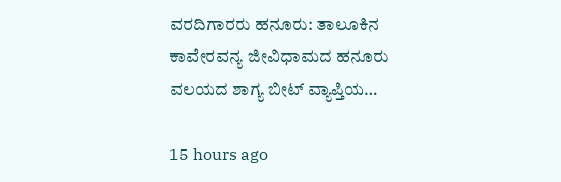ವರದಿಗಾರರು ಹನೂರು: ತಾಲೂಕಿನ ಕಾವೇರವನ್ಯ ಜೀವಿಧಾಮದ ಹನೂರು ವಲಯದ ಶಾಗ್ಯ ಬೀಟ್ ವ್ಯಾಪ್ತಿಯ…

15 hours ago